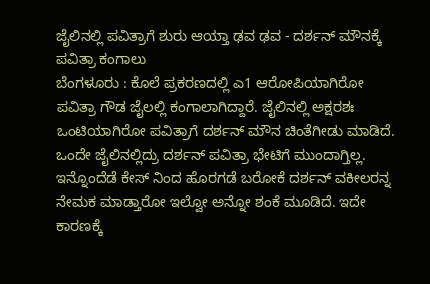ಜೈಲಿನಲ್ಲಿ ಪವಿತ್ರಾಗೆ ಶುರು ಆಯ್ತಾ ಢವ ಢವ - ದರ್ಶನ್ ಮೌನಕ್ಕೆ ಪವಿತ್ರಾ ಕಂಗಾಲು
ಬೆಂಗಳೂರು : ಕೊಲೆ ಪ್ರಕರಣದಲ್ಲಿ ಎ1 ಆರೋಪಿಯಾಗಿರೋ ಪವಿತ್ರಾ ಗೌಡ ಜೈಲಲ್ಲಿ ಕಂಗಾಲಾಗಿದ್ದಾರೆ. ಜೈಲಿನಲ್ಲಿ ಅಕ್ಷರಶಃ ಒಂಟಿಯಾಗಿರೋ ಪವಿತ್ರಾಗೆ ದರ್ಶನ್ ಮೌನ ಚಿಂತೆಗೀಡು ಮಾಡಿದೆ. ಒಂದೇ ಜೈಲಿನಲ್ಲಿದ್ರು ದರ್ಶನ್ ಪವಿತ್ರಾ ಭೇಟಿಗೆ ಮುಂದಾಗ್ತಿಲ್ಲ. ಇನ್ನೊಂದೆಡೆ ಕೇಸ್ ನಿಂದ ಹೊರಗಡೆ ಬರೋಕೆ ದರ್ಶನ್ ವಕೀಲರನ್ನ ನೇಮಕ ಮಾಡ್ತಾರೋ ಇಲ್ವೋ ಅನ್ನೋ ಶಂಕೆ ಮೂಡಿದೆ. ಇದೇ ಕಾರಣಕ್ಕೆ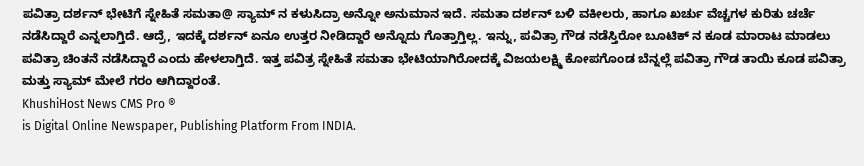ಪವಿತ್ರಾ ದರ್ಶನ್ ಭೇಟಿಗೆ ಸ್ನೇಹಿತೆ ಸಮತಾ@ ಸ್ಯಾಮ್ ನ ಕಳುಸಿದ್ರಾ ಅನ್ನೋ ಅನುಮಾನ ಇದೆ. ಸಮತಾ ದರ್ಶನ್ ಬಳಿ ವಕೀಲರು, ಹಾಗೂ ಖರ್ಚು ವೆಚ್ಚಗಳ ಕುರಿತು ಚರ್ಚೆ ನಡೆಸಿದ್ದಾರೆ ಎನ್ನಲಾಗ್ತಿದೆ. ಆದ್ರೆ, ಇದಕ್ಕೆ ದರ್ಶನ್ ಏನೂ ಉತ್ತರ ನೀಡಿದ್ದಾರೆ ಅನ್ನೊದು ಗೊತ್ತಾಗ್ತಿಲ್ಲ. ಇನ್ನು, ಪವಿತ್ರಾ ಗೌಡ ನಡೆಸ್ತಿರೋ ಬೂಟಿಕ್ ನ ಕೂಡ ಮಾರಾಟ ಮಾಡಲು ಪವಿತ್ರಾ ಚಿಂತನೆ ನಡೆಸಿದ್ದಾರೆ ಎಂದು ಹೇಳಲಾಗ್ತಿದೆ. ಇತ್ತ ಪವಿತ್ರ ಸ್ನೇಹಿತೆ ಸಮತಾ ಭೇಟಿಯಾಗಿರೋದಕ್ಕೆ ವಿಜಯಲಕ್ಷ್ಮಿ ಕೋಪಗೊಂಡ ಬೆನ್ನಲ್ಲೆ ಪವಿತ್ರಾ ಗೌಡ ತಾಯಿ ಕೂಡ ಪವಿತ್ರಾ ಮತ್ತು ಸ್ಯಾಮ್ ಮೇಲೆ ಗರಂ ಆಗಿದ್ದಾರಂತೆ.
KhushiHost News CMS Pro ®
is Digital Online Newspaper, Publishing Platform From INDIA.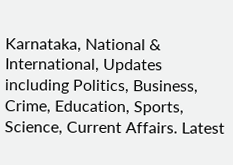Karnataka, National & International, Updates including Politics, Business, Crime, Education, Sports, Science, Current Affairs. Latest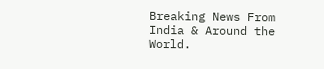Breaking News From India & Around the World.